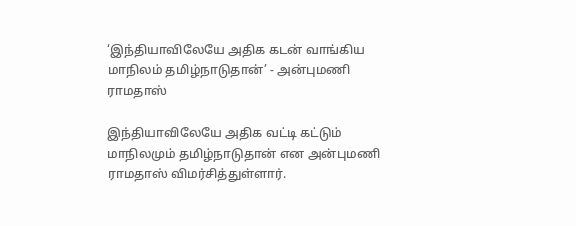‘இந்தியாவிலேயே அதிக கடன் வாங்கிய மாநிலம் தமிழ்நாடுதான்’ - அன்புமணி ராமதாஸ்

இந்தியாவிலேயே அதிக வட்டி கட்டும் மாநிலமும் தமிழ்நாடுதான் என அன்புமணி ராமதாஸ் விமர்சித்துள்ளார்.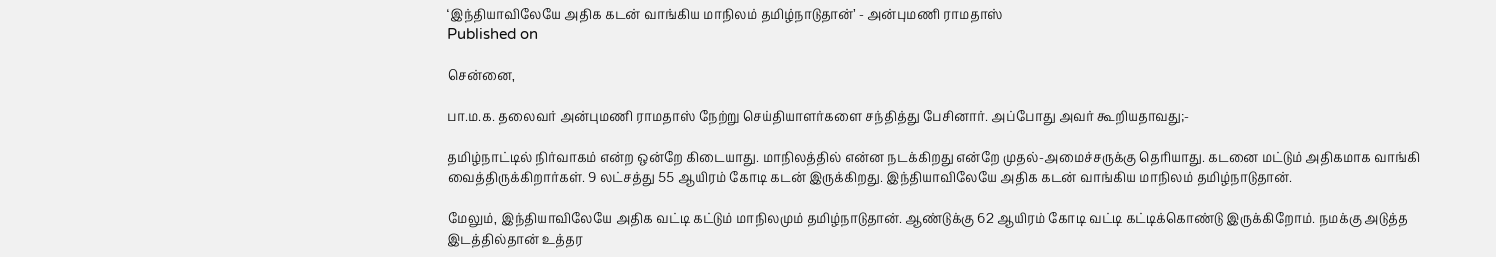‘இந்தியாவிலேயே அதிக கடன் வாங்கிய மாநிலம் தமிழ்நாடுதான்’ - அன்புமணி ராமதாஸ்
Published on

சென்னை,

பா.ம.க. தலைவர் அன்புமணி ராமதாஸ் நேற்று செய்தியாளர்களை சந்தித்து பேசினார். அப்போது அவர் கூறியதாவது;-

தமிழ்நாட்டில் நிர்வாகம் என்ற ஒன்றே கிடையாது. மாநிலத்தில் என்ன நடக்கிறது என்றே முதல்-அமைச்சருக்கு தெரியாது. கடனை மட்டும் அதிகமாக வாங்கி வைத்திருக்கிறார்கள். 9 லட்சத்து 55 ஆயிரம் கோடி கடன் இருக்கிறது. இந்தியாவிலேயே அதிக கடன் வாங்கிய மாநிலம் தமிழ்நாடுதான்.

மேலும், இந்தியாவிலேயே அதிக வட்டி கட்டும் மாநிலமும் தமிழ்நாடுதான். ஆண்டுக்கு 62 ஆயிரம் கோடி வட்டி கட்டிக்கொண்டு இருக்கிறோம். நமக்கு அடுத்த இடத்தில்தான் உத்தர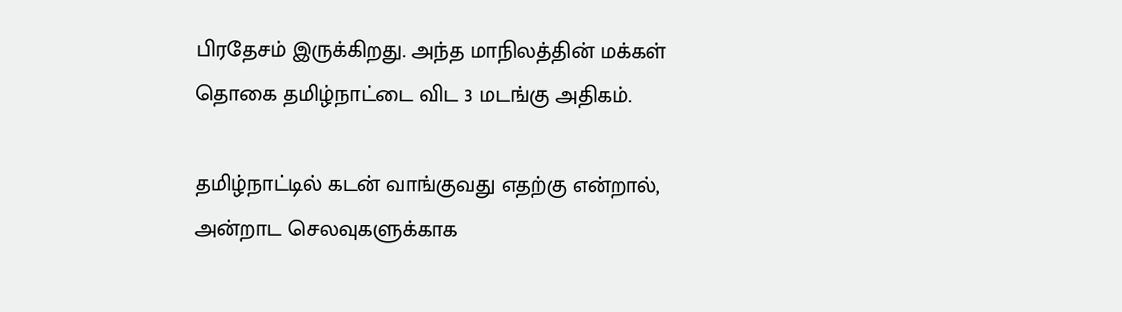பிரதேசம் இருக்கிறது. அந்த மாநிலத்தின் மக்கள் தொகை தமிழ்நாட்டை விட 3 மடங்கு அதிகம்.

தமிழ்நாட்டில் கடன் வாங்குவது எதற்கு என்றால், அன்றாட செலவுகளுக்காக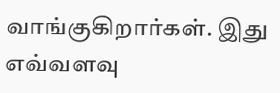வாங்குகிறார்கள். இது எவ்வளவு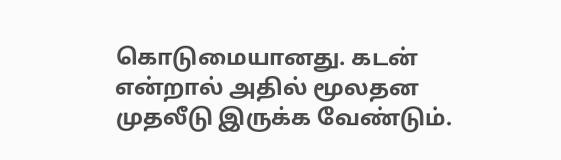கொடுமையானது. கடன் என்றால் அதில் மூலதன முதலீடு இருக்க வேண்டும்.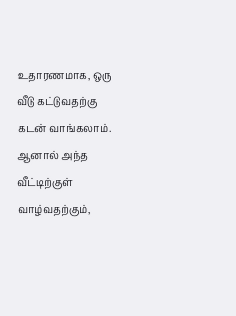உதாரணமாக, ஒரு வீடு கட்டுவதற்கு கடன் வாங்கலாம். ஆனால் அந்த வீட்டிற்குள் வாழ்வதற்கும்,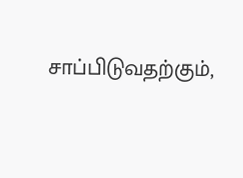சாப்பிடுவதற்கும்,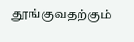தூங்குவதற்கும்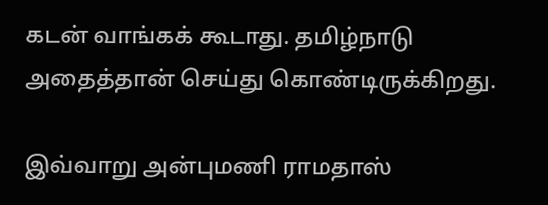கடன் வாங்கக் கூடாது. தமிழ்நாடு அதைத்தான் செய்து கொண்டிருக்கிறது.

இவ்வாறு அன்புமணி ராமதாஸ்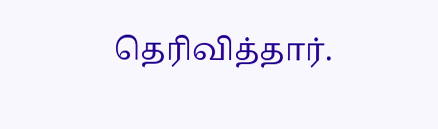தெரிவித்தார்.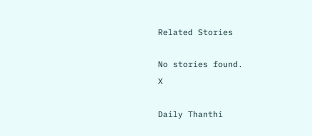Related Stories

No stories found.
X

Daily Thanthi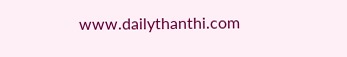www.dailythanthi.com